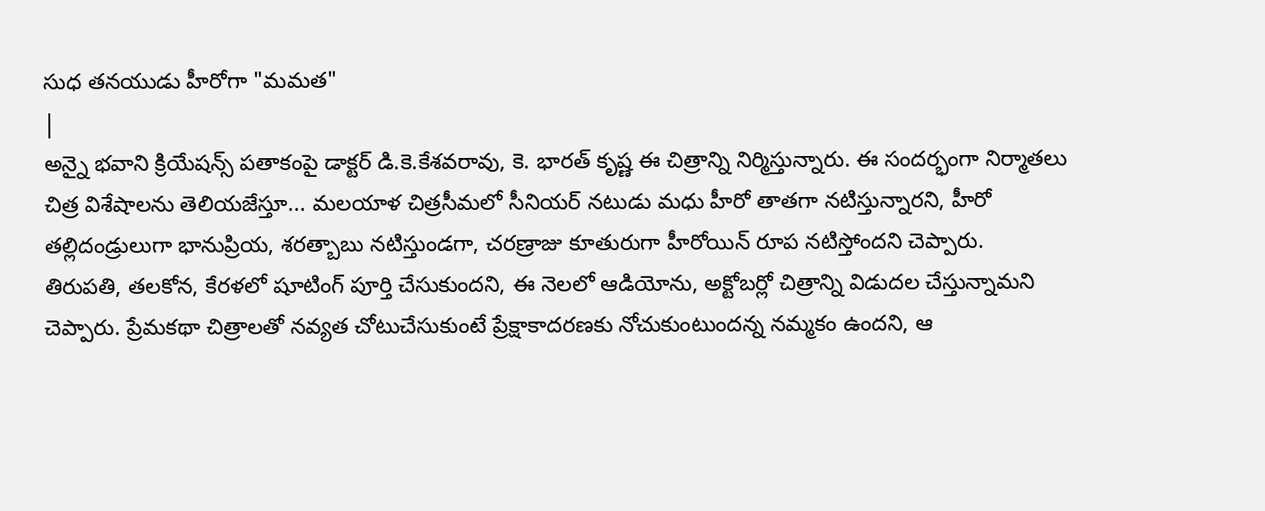సుధ తనయుడు హీరోగా "మమత"
|
అన్నై భవాని క్రియేషన్స్ పతాకంపై డాక్టర్ డి.కె.కేశవరావు, కె. భారత్ కృష్ణ ఈ చిత్రాన్ని నిర్మిస్తున్నారు. ఈ సందర్భంగా నిర్మాతలు చిత్ర విశేషాలను తెలియజేస్తూ... మలయాళ చిత్రసీమలో సీనియర్ నటుడు మధు హీరో తాతగా నటిస్తున్నారని, హీరో తల్లిదండ్రులుగా భానుప్రియ, శరత్బాబు నటిస్తుండగా, చరణ్రాజు కూతురుగా హీరోయిన్ రూప నటిస్తోందని చెప్పారు.
తిరుపతి, తలకోన, కేరళలో షూటింగ్ పూర్తి చేసుకుందని, ఈ నెలలో ఆడియోను, అక్టోబర్లో చిత్రాన్ని విడుదల చేస్తున్నామని చెప్పారు. ప్రేమకథా చిత్రాలతో నవ్యత చోటుచేసుకుంటే ప్రేక్షాకాదరణకు నోచుకుంటుందన్న నమ్మకం ఉందని, ఆ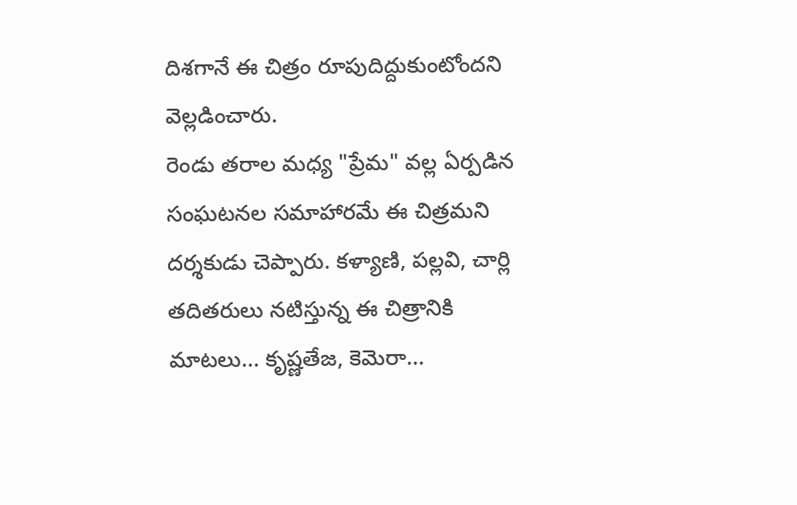దిశగానే ఈ చిత్రం రూపుదిద్దుకుంటోందని వెల్లడించారు.
రెండు తరాల మధ్య "ప్రేమ" వల్ల ఏర్పడిన సంఘటనల సమాహారమే ఈ చిత్రమని దర్శకుడు చెప్పారు. కళ్యాణి, పల్లవి, చార్లి తదితరులు నటిస్తున్న ఈ చిత్రానికి మాటలు... కృష్ణతేజ, కెమెరా...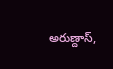అరుణ్దాస్,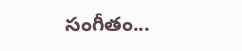సంగీతం...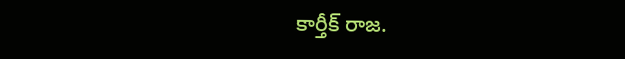కార్తీక్ రాజ.